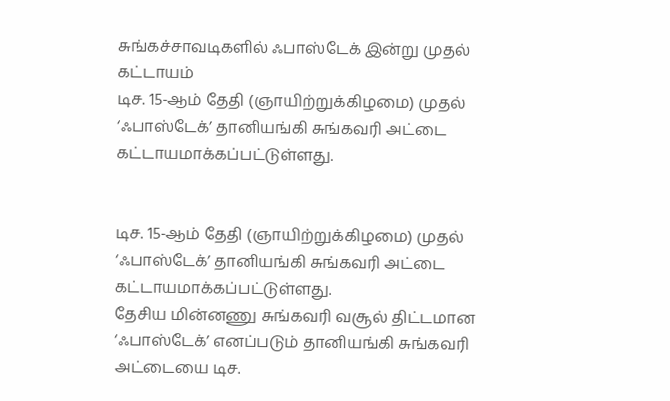சுங்கச்சாவடிகளில் ஃபாஸ்டேக் இன்று முதல் கட்டாயம்
டிச. 15-ஆம் தேதி (ஞாயிற்றுக்கிழமை) முதல் ‘ஃபாஸ்டேக்’ தானியங்கி சுங்கவரி அட்டை கட்டாயமாக்கப்பட்டுள்ளது.


டிச. 15-ஆம் தேதி (ஞாயிற்றுக்கிழமை) முதல் ‘ஃபாஸ்டேக்’ தானியங்கி சுங்கவரி அட்டை கட்டாயமாக்கப்பட்டுள்ளது.
தேசிய மின்னணு சுங்கவரி வசூல் திட்டமான ‘ஃபாஸ்டேக்’ எனப்படும் தானியங்கி சுங்கவரி அட்டையை டிச.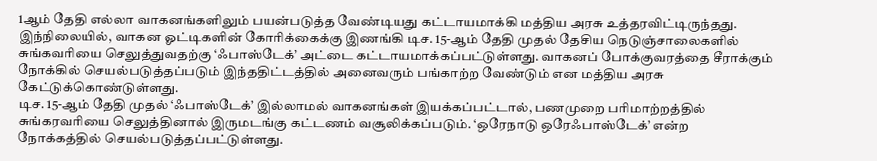1ஆம் தேதி எல்லா வாகனங்களிலும் பயன்படுத்த வேண்டியது கட்டாயமாக்கி மத்திய அரசு உத்தரவிட்டிருந்தது.
இந்நிலையில், வாகன ஓட்டிகளின் கோரிக்கைக்கு இணங்கி டிச. 15-ஆம் தேதி முதல் தேசிய நெடுஞ்சாலைகளில் சுங்கவரியை செலுத்துவதற்கு ‘ஃபாஸ்டேக்’ அட்டை கட்டாயமாக்கப்பட்டுள்ளது. வாகனப் போக்குவரத்தை சீராக்கும் நோக்கில் செயல்படுத்தப்படும் இந்ததிட்டத்தில் அனைவரும் பங்காற்ற வேண்டும் என மத்திய அரசு கேட்டுக்கொண்டுள்ளது.
டிச. 15-ஆம் தேதி முதல் ‘ஃபாஸ்டேக்’ இல்லாமல் வாகனங்கள் இயக்கப்பட்டால், பணமுறை பரிமாற்றத்தில் சுங்கரவரியை செலுத்தினால் இருமடங்கு கட்டணம் வசூலிக்கப்படும். ‘ஒரேநாடு ஒரேஃபாஸ்டேக்’ என்ற நோக்கத்தில் செயல்படுத்தப்பட்டுள்ளது.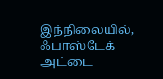இந்நிலையில், ஃபாஸ்டேக் அட்டை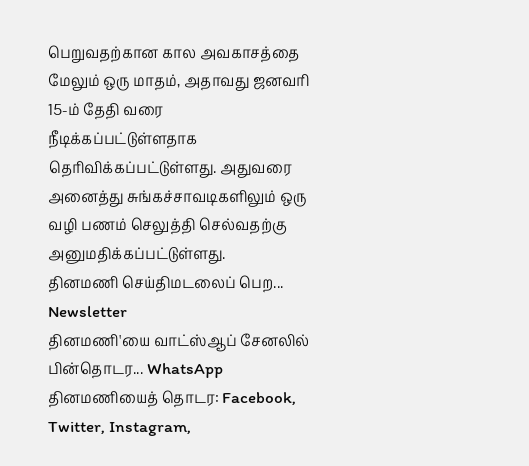பெறுவதற்கான கால அவகாசத்தை மேலும் ஒரு மாதம், அதாவது ஜனவரி 15-ம் தேதி வரை நீடிக்கப்பட்டுள்ளதாக தெரிவிக்கப்பட்டுள்ளது. அதுவரை அனைத்து சுங்கச்சாவடிகளிலும் ஒரு வழி பணம் செலுத்தி செல்வதற்கு அனுமதிக்கப்பட்டுள்ளது.
தினமணி செய்திமடலைப் பெற... Newsletter
தினமணி'யை வாட்ஸ்ஆப் சேனலில் பின்தொடர... WhatsApp
தினமணியைத் தொடர: Facebook, Twitter, Instagram,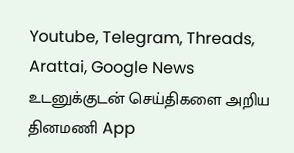Youtube, Telegram, Threads, Arattai, Google News
உடனுக்குடன் செய்திகளை அறிய தினமணி App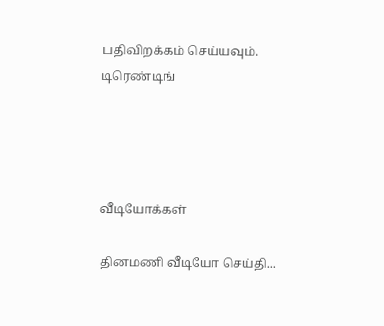பதிவிறக்கம் செய்யவும்.
டிரெண்டிங்




வீடியோக்கள்

தினமணி வீடியோ செய்தி...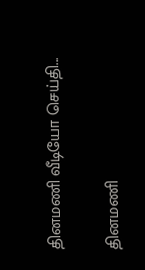தினமணி வீடியோ செய்தி...

தினமணி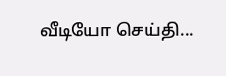வீடியோ செய்தி...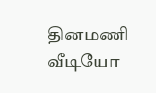தினமணி வீடியோ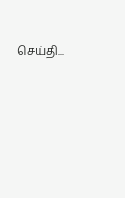செய்தி...